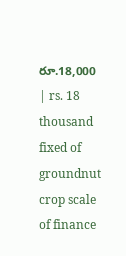రూ.18,000 | rs. 18 thousand fixed of groundnut crop scale of finance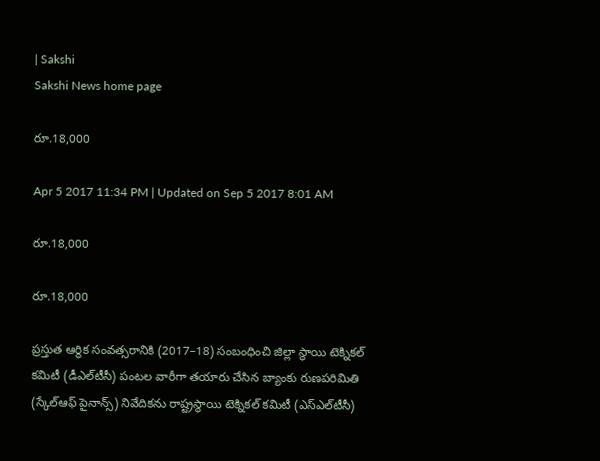| Sakshi
Sakshi News home page

రూ.18,000

Apr 5 2017 11:34 PM | Updated on Sep 5 2017 8:01 AM

రూ.18,000

రూ.18,000

ప్రస్తుత ఆర్థిక సంవత్సరానికి (2017–18) సంబంధించి జిల్లా స్థాయి టెక్నికల్‌ కమిటీ (డీఎల్‌టీసీ) పంటల వారీగా తయారు చేసిన బ్యాంకు రుణపరిమితి (స్కేల్‌ఆఫ్‌ పైనాన్స్‌) నివేదికను రాష్ట్రస్థాయి టెక్నికల్‌ కమిటీ (ఎస్‌ఎల్‌టీసీ)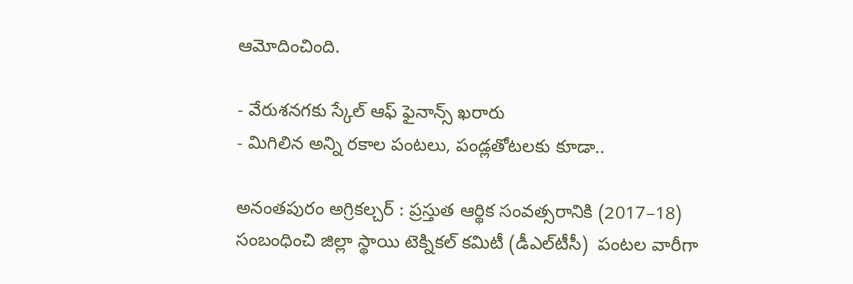ఆమోదించింది.

- వేరుశనగకు స్కేల్‌ ఆఫ్‌ ఫైనాన్స్‌ ఖరారు
- మిగిలిన అన్ని రకాల పంటలు, పండ్లతోటలకు కూడా..

అనంతపురం అగ్రికల్చర్‌ : ప్రస్తుత ఆర్థిక సంవత్సరానికి (2017–18) సంబంధించి జిల్లా స్థాయి టెక్నికల్‌ కమిటీ (డీఎల్‌టీసీ)  పంటల వారీగా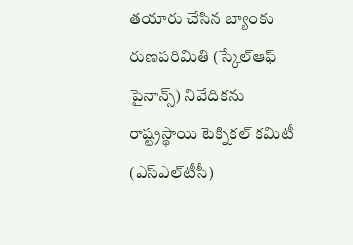తయారు చేసిన బ్యాంకు రుణపరిమితి (స్కేల్‌ఆఫ్‌ పైనాన్స్‌) నివేదికను రాష్ట్రస్థాయి టెక్నికల్‌ కమిటీ (ఎస్‌ఎల్‌టీసీ)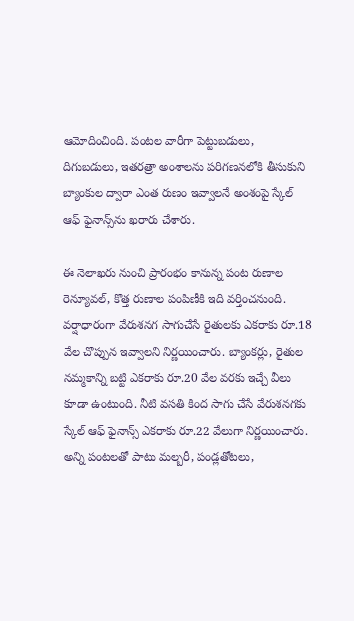ఆమోదించింది. పంటల వారీగా పెట్టుబడులు, దిగుబడులు, ఇతరత్రా అంశాలను పరిగణనలోకి తీసుకుని బ్యాంకుల ద్వారా ఎంత రుణం ఇవ్వాలనే అంశంపై స్కేల్‌ ఆఫ్‌ ఫైనాన్స్‌ను ఖరారు చేశారు.

ఈ నెలాఖరు నుంచి ప్రారంభం కానున్న పంట రుణాల రెన్యూవల్, కొత్త రుణాల పంపిణీకి ఇది వర్తించనుంది. వర్షాధారంగా వేరుశనగ సాగుచేసే రైతులకు ఎకరాకు రూ.18 వేల చొప్పున ఇవ్వాలని నిర్ణయించారు. బ్యాంకర్లు, రైతుల నమ్మకాన్ని బట్టి ఎకరాకు రూ.20 వేల వరకు ఇచ్చే వీలు కూడా ఉంటుంది. నీటి వసతి కింద సాగు చేసే వేరుశనగకు స్కేల్‌ ఆఫ్‌ ఫైనాన్స్‌ ఎకరాకు రూ.22 వేలుగా నిర్ణయించారు. అన్ని పంటలతో పాటు మల్బరీ, పండ్లతోటలు,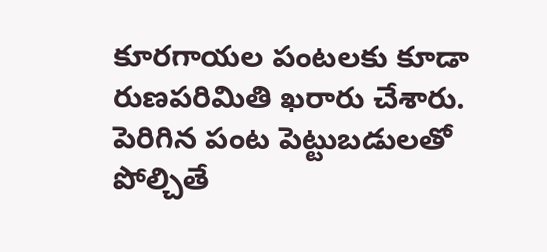కూరగాయల పంటలకు కూడా రుణపరిమితి ఖరారు చేశారు. పెరిగిన పంట పెట్టుబడులతో పోల్చితే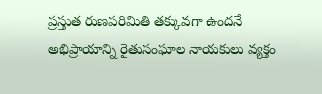ప్రస్తుత రుణపరిమితి తక్కువగా ఉందనే అభిప్రాయాన్ని రైతుసంఘాల నాయకులు వ్యక్తం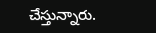చేస్తున్నారు.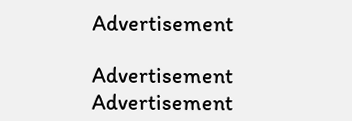Advertisement

Advertisement
Advertisement